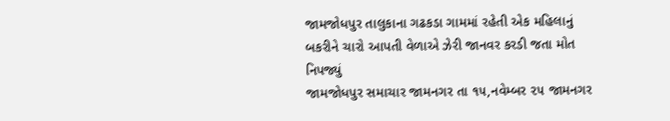જામજોધપુર તાલુકાના ગઢકડા ગામમાં રહેતી એક મહિલાનું બકરીને ચારો આપતી વેળાએ ઝેરી જાનવર કરડી જતા મોત નિપજ્યું
જામજોધપુર સમાચાર જામનગર તા ૧૫,નવેમ્બર ૨૫ જામનગર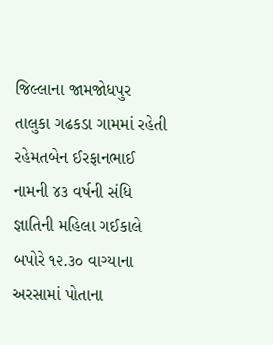જિલ્લાના જામજોધપુર તાલુકા ગઢકડા ગામમાં રહેતી રહેમતબેન ઈરફાનભાઈ નામની ૪૩ વર્ષની સંધિ જ્ઞાતિની મહિલા ગઈકાલે બપોરે ૧૨.૩૦ વાગ્યાના અરસામાં પોતાના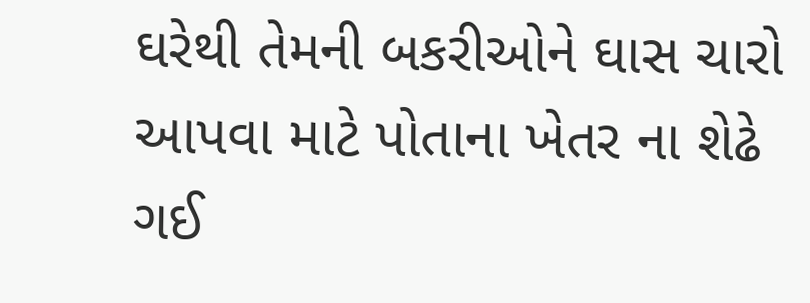ઘરેથી તેમની બકરીઓને ઘાસ ચારો આપવા માટે પોતાના ખેતર ના શેઢે ગઈ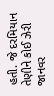હતી. જે દરમિયાન તેણીને કોઈ ઝેરી જાનવર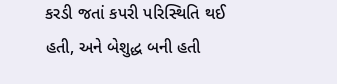કરડી જતાં કપરી પરિસ્થિતિ થઈ હતી, અને બેશુદ્ધ બની હતી